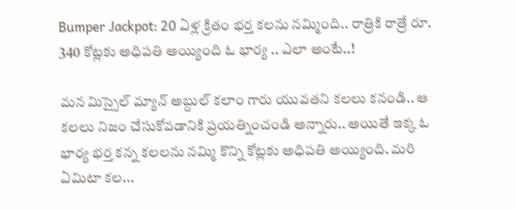Bumper Jackpot: 20 ఏళ్ల క్రితం భర్త కలను నమ్మింది.. రాత్రికి రాత్రే రూ. 340 కోట్లకు అధిపతి అయ్యింది ఓ భార్య .. ఎలా అంటే..!

మన మిస్సైల్ మ్యాన్ అబ్దుల్ కలాం గారు యువతని కలలు కనండి.. ఆ కలలు నిజం చేసుకోవడానికి ప్రయత్నించండి అన్నారు.. అయితే ఇక్క ఓ భార్య భర్త కన్న కలలను నమ్మి కొన్ని కోట్లకు అధిపతి అయ్యింది. మరి ఏమిటా కల...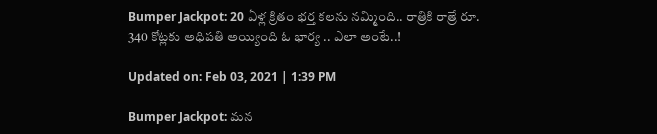Bumper Jackpot: 20 ఏళ్ల క్రితం భర్త కలను నమ్మింది.. రాత్రికి రాత్రే రూ. 340 కోట్లకు అధిపతి అయ్యింది ఓ భార్య .. ఎలా అంటే..!

Updated on: Feb 03, 2021 | 1:39 PM

Bumper Jackpot: మన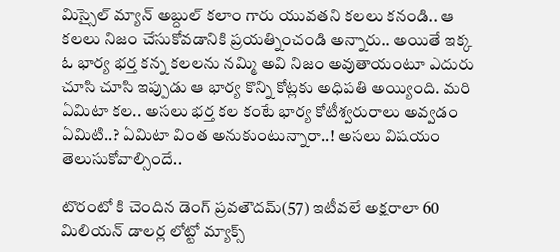మిస్సైల్ మ్యాన్ అబ్దుల్ కలాం గారు యువతని కలలు కనండి.. ఆ కలలు నిజం చేసుకోవడానికి ప్రయత్నించండి అన్నారు.. అయితే ఇక్క ఓ భార్య భర్త కన్న కలలను నమ్మి అవి నిజం అవుతాయంటూ ఎదురు చూసి చూసి ఇప్పుడు ఆ భార్య కొన్ని కోట్లకు అధిపతి అయ్యింది. మరి ఏమిటా కల.. అసలు భర్త కల కంటే భార్య కోటీశ్వరురాలు అవ్వడం ఏమిటి..? ఏమిటా వింత అనుకుంటున్నారా..! అసలు విషయం తెలుసుకోవాల్సిందే..

టొరంటో కి చెందిన డెంగ్ ప్రవతౌదమ్(57) ఇటీవలే అక్షరాలా 60 మిలియన్ డాలర్ల లోట్టో మ్యాక్స్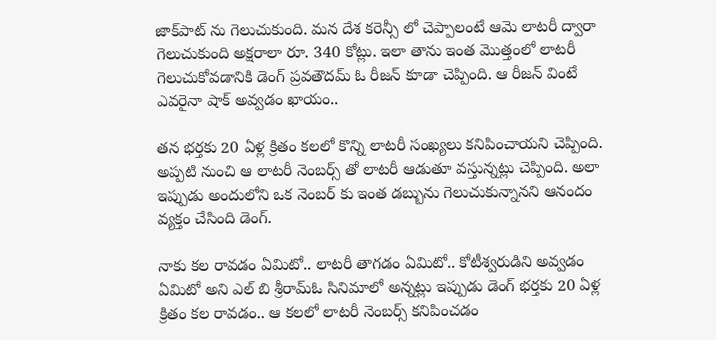జాక్‌పాట్ ను గెలుచుకుంది. మన దేశ కరెన్సీ లో చెప్పాలంటే ఆమె లాటరీ ద్వారా గెలుచుకుంది అక్షరాలా రూ. 340 కోట్లు. ఇలా తాను ఇంత మొత్తంలో లాటరీ గెలుచుకోవడానికి డెంగ్ ప్రవతౌదమ్ ఓ రీజన్ కూడా చెప్పింది. ఆ రీజన్ వింటే ఎవరైనా షాక్ అవ్వడం ఖాయం..

తన భర్తకు 20 ఏళ్ల క్రితం కలలో కొన్ని లాటరీ సంఖ్యలు కనిపించాయని చెప్పింది. అప్పటి నుంచి ఆ లాటరీ నెంబర్స్ తో లాటరీ ఆడుతూ వస్తున్నట్లు చెప్పింది. అలా ఇప్పుడు అందులోని ఒక నెంబర్ కు ఇంత డబ్బును గెలుచుకున్నానని ఆనందం వ్యక్తం చేసింది డెంగ్.

నాకు కల రావడం ఏమిటో.. లాటరీ తాగడం ఏమిటో.. కోటీశ్వరుడిని అవ్వడం ఏమిటో అని ఎల్ బి శ్రీరామ్ఓ సినిమాలో అన్నట్లు ఇప్పుడు డెంగ్ భర్తకు 20 ఏళ్ల క్రితం కల రావడం.. ఆ కలలో లాటరీ నెంబర్స్ కనిపించడం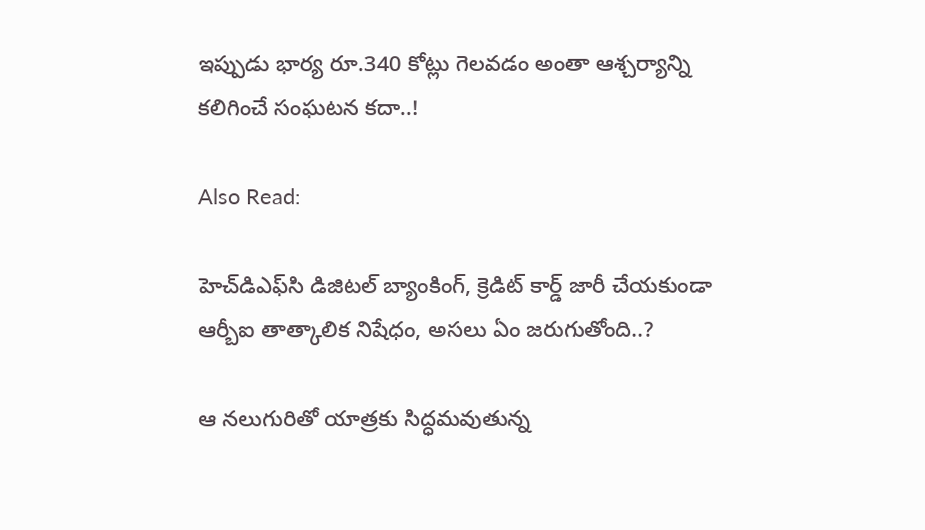ఇప్పుడు భార్య రూ.340 కోట్లు గెలవడం అంతా ఆశ్చర్యాన్ని కలిగించే సంఘటన కదా..!

Also Read:

హెచ్‌డిఎఫ్‌సి డిజిటల్ బ్యాంకింగ్, క్రెడిట్ కార్డ్ జారీ చేయకుండా ఆర్బీఐ తాత్కాలిక నిషేధం, అసలు ఏం జరుగుతోంది..?

ఆ నలుగురితో యాత్రకు సిద్ధమవుతున్న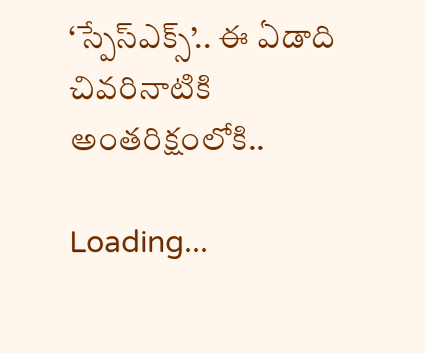‘స్పేస్‌ఎక్స్’.. ఈ ఏడాది చివరినాటికి అంతరిక్షంలోకి..

Loading...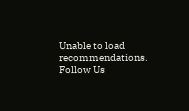Unable to load recommendations.
Follow Us